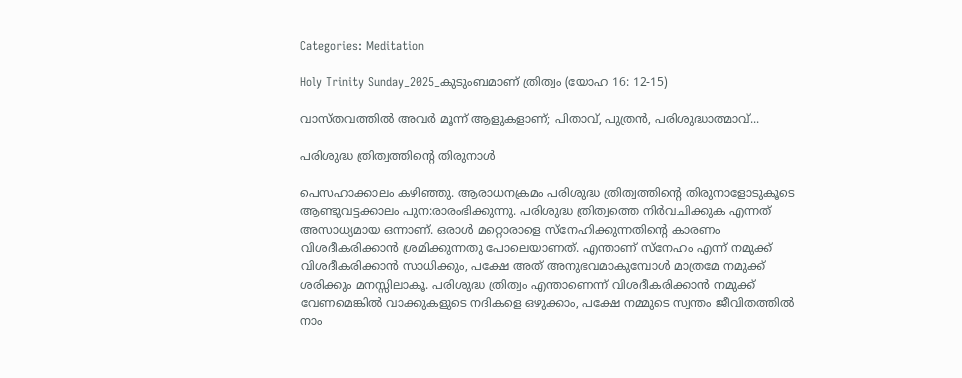Categories: Meditation

Holy Trinity Sunday_2025_കുടുംബമാണ് ത്രിത്വം (യോഹ 16: 12-15)

വാസ്തവത്തിൽ അവർ മൂന്ന് ആളുകളാണ്; പിതാവ്, പുത്രൻ, പരിശുദ്ധാത്മാവ്...

പരിശുദ്ധ ത്രിത്വത്തിന്റെ തിരുനാൾ

പെസഹാക്കാലം കഴിഞ്ഞു. ആരാധനക്രമം പരിശുദ്ധ ത്രിത്വത്തിന്റെ തിരുനാളോടുകൂടെ ആണ്ടുവട്ടക്കാലം പുന:രാരംഭിക്കുന്നു. പരിശുദ്ധ ത്രിത്വത്തെ നിർവചിക്കുക എന്നത് അസാധ്യമായ ഒന്നാണ്. ഒരാൾ മറ്റൊരാളെ സ്നേഹിക്കുന്നതിന്റെ കാരണം വിശദീകരിക്കാൻ ശ്രമിക്കുന്നതു പോലെയാണത്. എന്താണ് സ്നേഹം എന്ന് നമുക്ക് വിശദീകരിക്കാൻ സാധിക്കും, പക്ഷേ അത് അനുഭവമാകുമ്പോൾ മാത്രമേ നമുക്ക് ശരിക്കും മനസ്സിലാകൂ. പരിശുദ്ധ ത്രിത്വം എന്താണെന്ന് വിശദീകരിക്കാൻ നമുക്ക് വേണമെങ്കിൽ വാക്കുകളുടെ നദികളെ ഒഴുക്കാം, പക്ഷേ നമ്മുടെ സ്വന്തം ജീവിതത്തിൽ നാം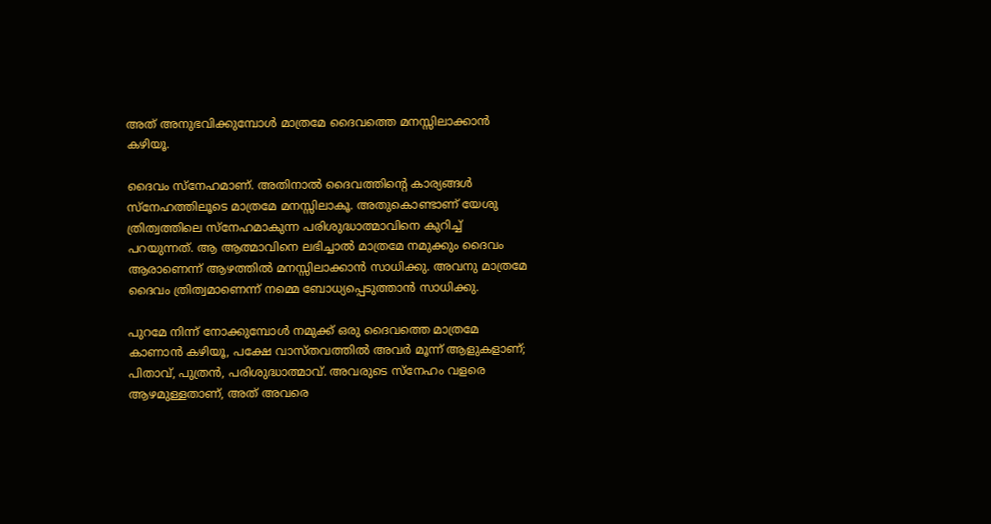അത് അനുഭവിക്കുമ്പോൾ മാത്രമേ ദൈവത്തെ മനസ്സിലാക്കാൻ കഴിയൂ.

ദൈവം സ്നേഹമാണ്. അതിനാൽ ദൈവത്തിന്റെ കാര്യങ്ങൾ സ്നേഹത്തിലൂടെ മാത്രമേ മനസ്സിലാകൂ. അതുകൊണ്ടാണ് യേശു ത്രിത്വത്തിലെ സ്നേഹമാകുന്ന പരിശുദ്ധാത്മാവിനെ കുറിച്ച് പറയുന്നത്. ആ ആത്മാവിനെ ലഭിച്ചാൽ മാത്രമേ നമുക്കും ദൈവം ആരാണെന്ന് ആഴത്തിൽ മനസ്സിലാക്കാൻ സാധിക്കു. അവനു മാത്രമേ ദൈവം ത്രിത്വമാണെന്ന് നമ്മെ ബോധ്യപ്പെടുത്താൻ സാധിക്കു.

പുറമേ നിന്ന് നോക്കുമ്പോൾ നമുക്ക് ഒരു ദൈവത്തെ മാത്രമേ കാണാൻ കഴിയൂ, പക്ഷേ വാസ്തവത്തിൽ അവർ മൂന്ന് ആളുകളാണ്; പിതാവ്, പുത്രൻ, പരിശുദ്ധാത്മാവ്. അവരുടെ സ്നേഹം വളരെ ആഴമുള്ളതാണ്, അത് അവരെ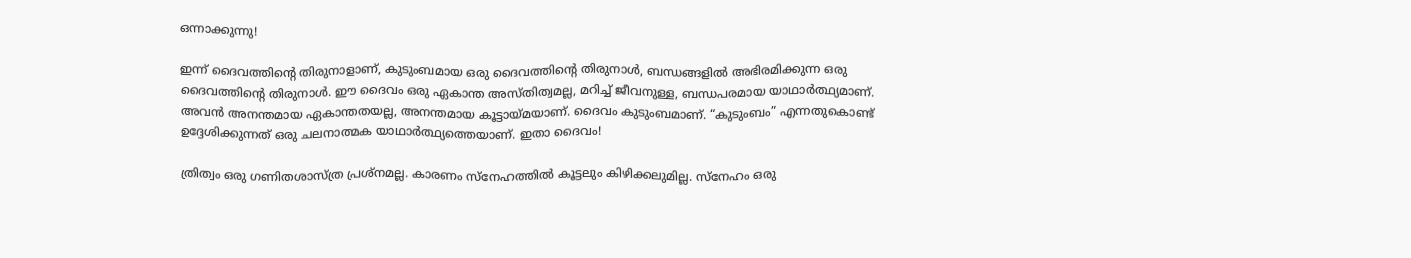ഒന്നാക്കുന്നു!

ഇന്ന് ദൈവത്തിന്റെ തിരുനാളാണ്, കുടുംബമായ ഒരു ദൈവത്തിന്റെ തിരുനാൾ, ബന്ധങ്ങളിൽ അഭിരമിക്കുന്ന ഒരു ദൈവത്തിന്റെ തിരുനാൾ. ഈ ദൈവം ഒരു ഏകാന്ത അസ്തിത്വമല്ല, മറിച്ച് ജീവനുള്ള, ബന്ധപരമായ യാഥാർത്ഥ്യമാണ്. അവൻ അനന്തമായ ഏകാന്തതയല്ല, അനന്തമായ കൂട്ടായ്മയാണ്. ദൈവം കുടുംബമാണ്. “കുടുംബം” എന്നതുകൊണ്ട് ഉദ്ദേശിക്കുന്നത് ഒരു ചലനാത്മക യാഥാർത്ഥ്യത്തെയാണ്. ഇതാ ദൈവം!

ത്രിത്വം ഒരു ഗണിതശാസ്ത്ര പ്രശ്നമല്ല. കാരണം സ്നേഹത്തിൽ കൂട്ടലും കിഴിക്കലുമില്ല. സ്നേഹം ഒരു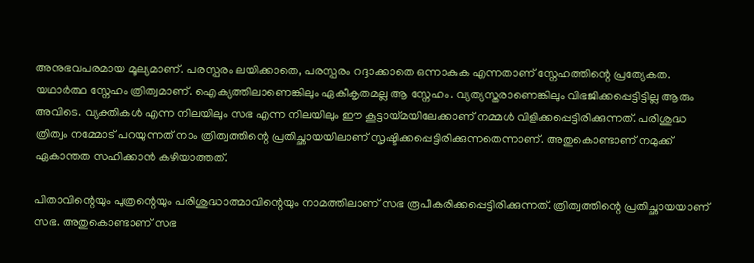അനുഭവപരമായ മൂല്യമാണ്. പരസ്പരം ലയിക്കാതെ, പരസ്പരം റദ്ദാക്കാതെ ഒന്നാകുക എന്നതാണ് സ്നേഹത്തിന്റെ പ്രത്യേകത. യഥാർത്ഥ സ്നേഹം ത്രിത്വമാണ്. ഐക്യത്തിലാണെങ്കിലും ഏകീകൃതമല്ല ആ സ്നേഹം. വ്യത്യസ്തരാണെങ്കിലും വിഭജിക്കപ്പെട്ടിട്ടില്ല ആരും അവിടെ. വ്യക്തികൾ എന്ന നിലയിലും സഭ എന്ന നിലയിലും ഈ കൂട്ടായ്മയിലേക്കാണ് നമ്മൾ വിളിക്കപ്പെട്ടിരിക്കുന്നത്. പരിശുദ്ധ ത്രിത്വം നമ്മോട് പറയുന്നത് നാം ത്രിത്വത്തിന്റെ പ്രതിച്ഛായയിലാണ് സൃഷ്ടിക്കപ്പെട്ടിരിക്കുന്നതെന്നാണ്. അതുകൊണ്ടാണ് നമുക്ക് ഏകാന്തത സഹിക്കാൻ കഴിയാത്തത്.

പിതാവിന്റെയും പുത്രന്റെയും പരിശുദ്ധാത്മാവിന്റെയും നാമത്തിലാണ് സഭ രൂപീകരിക്കപ്പെട്ടിരിക്കുന്നത്. ത്രിത്വത്തിന്റെ പ്രതിച്ഛായയാണ് സഭ. അതുകൊണ്ടാണ് സഭ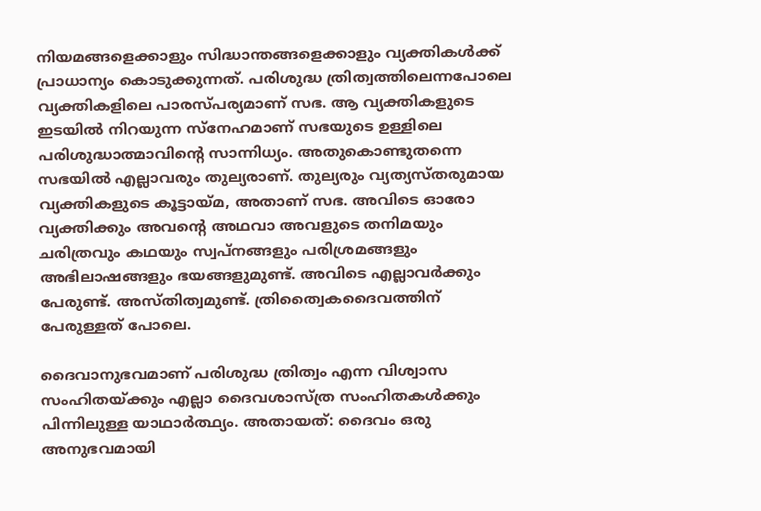നിയമങ്ങളെക്കാളും സിദ്ധാന്തങ്ങളെക്കാളും വ്യക്തികൾക്ക് പ്രാധാന്യം കൊടുക്കുന്നത്. പരിശുദ്ധ ത്രിത്വത്തിലെന്നപോലെ വ്യക്തികളിലെ പാരസ്പര്യമാണ് സഭ. ആ വ്യക്തികളുടെ ഇടയിൽ നിറയുന്ന സ്നേഹമാണ് സഭയുടെ ഉള്ളിലെ പരിശുദ്ധാത്മാവിൻ്റെ സാന്നിധ്യം. അതുകൊണ്ടുതന്നെ സഭയിൽ എല്ലാവരും തുല്യരാണ്. തുല്യരും വ്യത്യസ്തരുമായ വ്യക്തികളുടെ കൂട്ടായ്മ, അതാണ് സഭ. അവിടെ ഓരോ വ്യക്തിക്കും അവന്റെ അഥവാ അവളുടെ തനിമയും ചരിത്രവും കഥയും സ്വപ്നങ്ങളും പരിശ്രമങ്ങളും അഭിലാഷങ്ങളും ഭയങ്ങളുമുണ്ട്. അവിടെ എല്ലാവർക്കും പേരുണ്ട്. അസ്തിത്വമുണ്ട്. ത്രിത്വൈകദൈവത്തിന് പേരുള്ളത് പോലെ.

ദൈവാനുഭവമാണ് പരിശുദ്ധ ത്രിത്വം എന്ന വിശ്വാസ സംഹിതയ്ക്കും എല്ലാ ദൈവശാസ്ത്ര സംഹിതകൾക്കും പിന്നിലുള്ള യാഥാർത്ഥ്യം. അതായത്: ദൈവം ഒരു അനുഭവമായി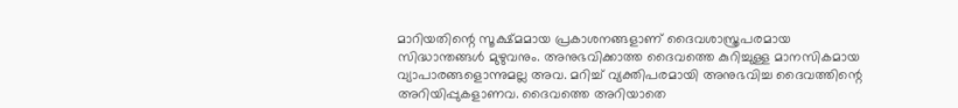മാറിയതിന്റെ സൂക്ഷ്മമായ പ്രകാശനങ്ങളാണ് ദൈവശാസ്ത്രപരമായ സിദ്ധാന്തങ്ങൾ മുഴുവനും. അനുഭവിക്കാത്ത ദൈവത്തെ കുറിച്ചുള്ള മാനസികമായ വ്യാപാരങ്ങളൊന്നുമല്ല അവ. മറിച്ച് വ്യക്തിപരമായി അനുഭവിച്ച ദൈവത്തിന്റെ അറിയിപ്പുകളാണവ. ദൈവത്തെ അറിയാതെ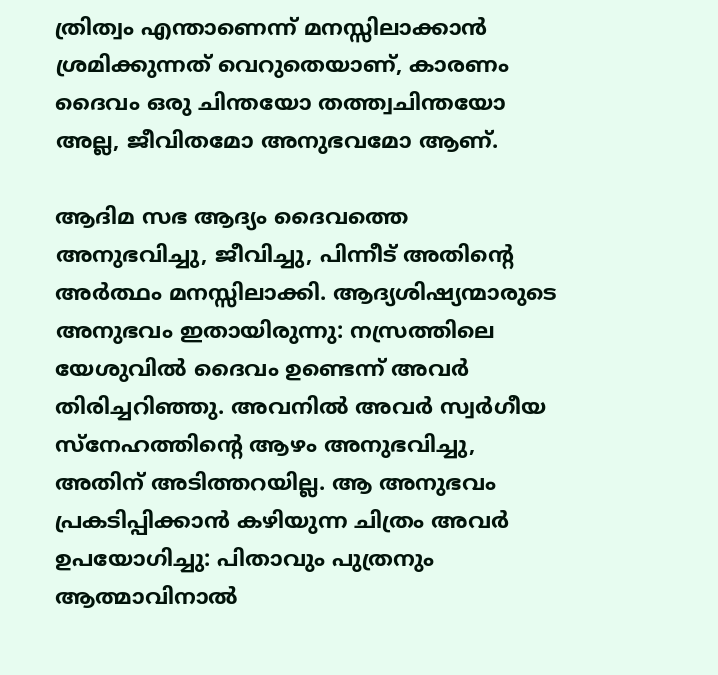ത്രിത്വം എന്താണെന്ന് മനസ്സിലാക്കാൻ ശ്രമിക്കുന്നത് വെറുതെയാണ്, കാരണം ദൈവം ഒരു ചിന്തയോ തത്ത്വചിന്തയോ അല്ല, ജീവിതമോ അനുഭവമോ ആണ്.

ആദിമ സഭ ആദ്യം ദൈവത്തെ അനുഭവിച്ചു, ജീവിച്ചു, പിന്നീട് അതിന്റെ അർത്ഥം മനസ്സിലാക്കി. ആദ്യശിഷ്യന്മാരുടെ അനുഭവം ഇതായിരുന്നു: നസ്രത്തിലെ യേശുവിൽ ദൈവം ഉണ്ടെന്ന് അവർ തിരിച്ചറിഞ്ഞു. അവനിൽ അവർ സ്വർഗീയ സ്നേഹത്തിന്റെ ആഴം അനുഭവിച്ചു, അതിന് അടിത്തറയില്ല. ആ അനുഭവം പ്രകടിപ്പിക്കാൻ കഴിയുന്ന ചിത്രം അവർ ഉപയോഗിച്ചു: പിതാവും പുത്രനും ആത്മാവിനാൽ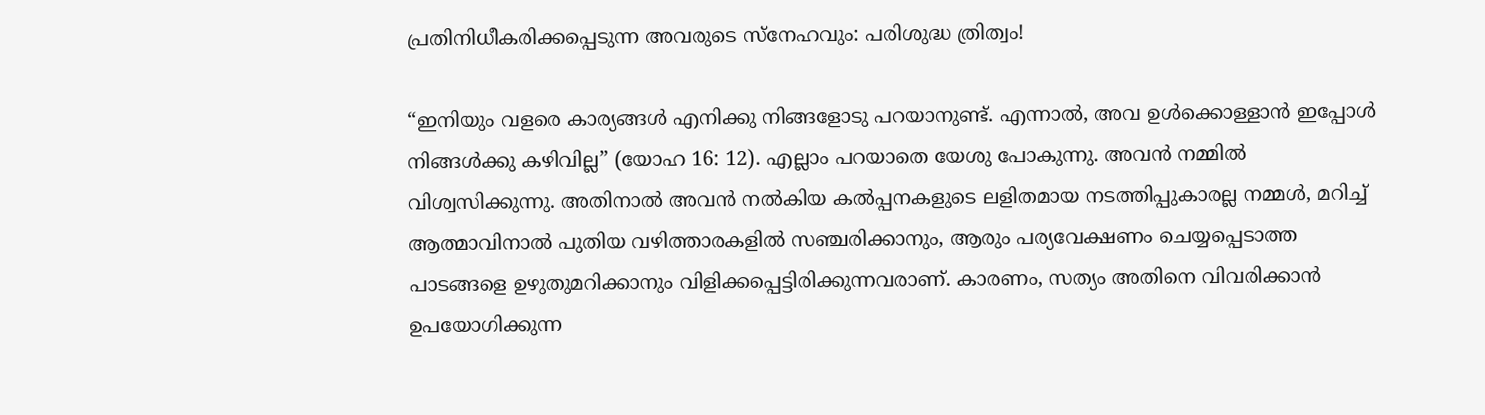പ്രതിനിധീകരിക്കപ്പെടുന്ന അവരുടെ സ്നേഹവും: പരിശുദ്ധ ത്രിത്വം!

“ഇനിയും വളരെ കാര്യങ്ങള്‍ എനിക്കു നിങ്ങളോടു പറയാനുണ്ട്. എന്നാല്‍, അവ ഉള്‍ക്കൊള്ളാന്‍ ഇപ്പോള്‍ നിങ്ങള്‍ക്കു കഴിവില്ല” (യോഹ 16: 12). എല്ലാം പറയാതെ യേശു പോകുന്നു. അവൻ നമ്മിൽ വിശ്വസിക്കുന്നു. അതിനാൽ അവൻ നൽകിയ കൽപ്പനകളുടെ ലളിതമായ നടത്തിപ്പുകാരല്ല നമ്മൾ, മറിച്ച് ആത്മാവിനാൽ പുതിയ വഴിത്താരകളിൽ സഞ്ചരിക്കാനും, ആരും പര്യവേക്ഷണം ചെയ്യപ്പെടാത്ത പാടങ്ങളെ ഉഴുതുമറിക്കാനും വിളിക്കപ്പെട്ടിരിക്കുന്നവരാണ്. കാരണം, സത്യം അതിനെ വിവരിക്കാൻ ഉപയോഗിക്കുന്ന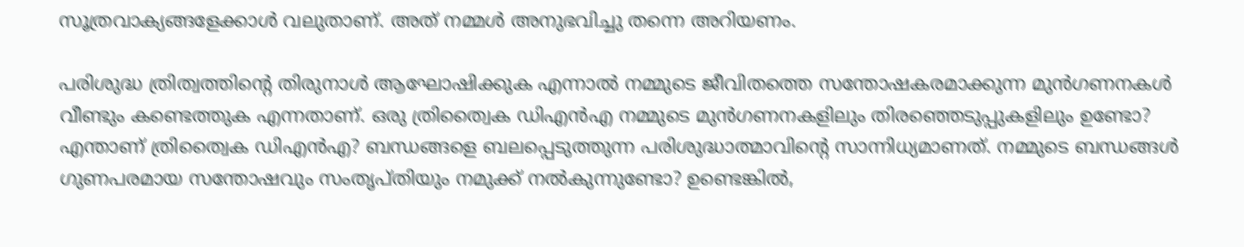സൂത്രവാക്യങ്ങളേക്കാൾ വലുതാണ്. അത് നമ്മൾ അനുഭവിച്ചു തന്നെ അറിയണം.

പരിശുദ്ധ ത്രിത്വത്തിന്റെ തിരുനാൾ ആഘോഷിക്കുക എന്നാൽ നമ്മുടെ ജീവിതത്തെ സന്തോഷകരമാക്കുന്ന മുൻഗണനകൾ വീണ്ടും കണ്ടെത്തുക എന്നതാണ്. ഒരു ത്രിത്വൈക ഡിഎൻഎ നമ്മുടെ മുൻഗണനകളിലും തിരഞ്ഞെടുപ്പുകളിലും ഉണ്ടോ? എന്താണ് ത്രിത്വൈക ഡിഎൻഎ? ബന്ധങ്ങളെ ബലപ്പെടുത്തുന്ന പരിശുദ്ധാത്മാവിന്റെ സാന്നിധ്യമാണത്. നമ്മുടെ ബന്ധങ്ങൾ ഗുണപരമായ സന്തോഷവും സംതൃപ്തിയും നമുക്ക് നൽകുന്നുണ്ടോ? ഉണ്ടെങ്കിൽ,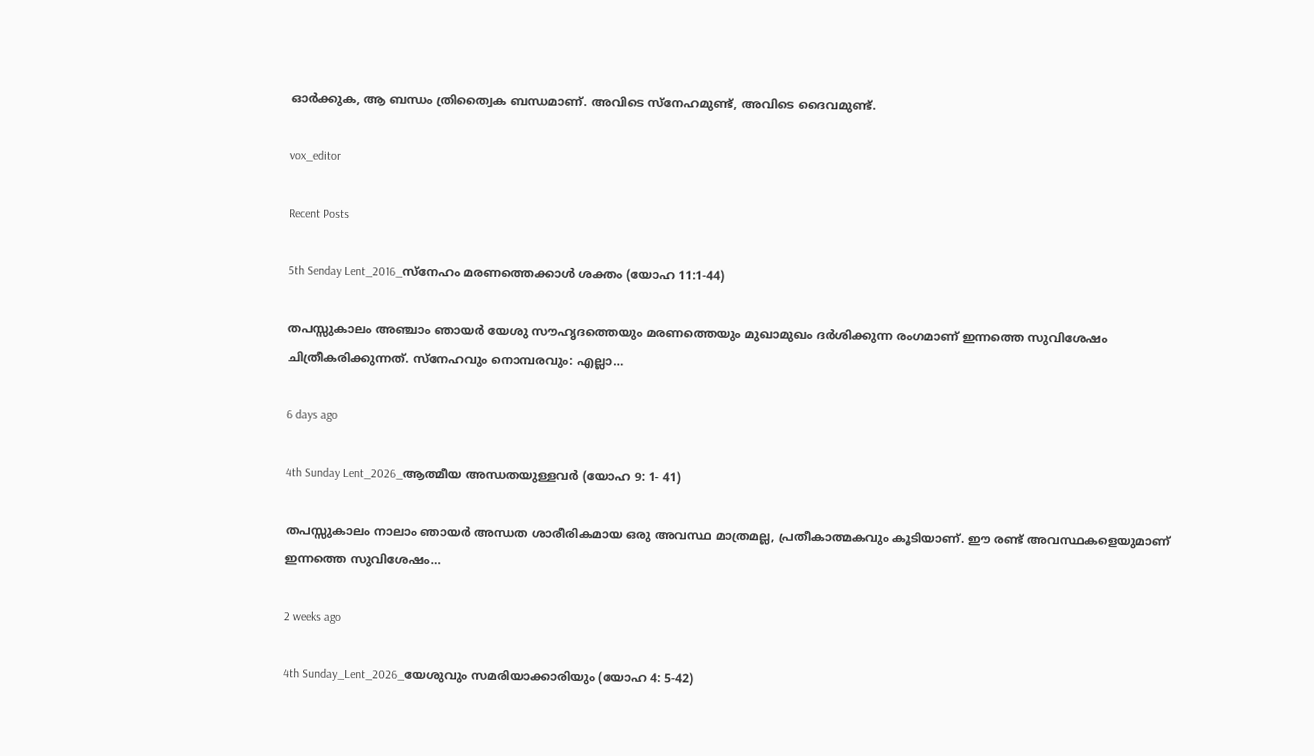ഓർക്കുക, ആ ബന്ധം ത്രിത്വൈക ബന്ധമാണ്. അവിടെ സ്നേഹമുണ്ട്, അവിടെ ദൈവമുണ്ട്.

vox_editor

Recent Posts

5th Senday Lent_2016_സ്നേഹം മരണത്തെക്കാൾ ശക്തം (യോഹ 11:1-44)

തപസ്സുകാലം അഞ്ചാം ഞായർ യേശു സൗഹൃദത്തെയും മരണത്തെയും മുഖാമുഖം ദർശിക്കുന്ന രംഗമാണ് ഇന്നത്തെ സുവിശേഷം ചിത്രീകരിക്കുന്നത്. സ്നേഹവും നൊമ്പരവും: എല്ലാ…

6 days ago

4th Sunday Lent_2026_ആത്മീയ അന്ധതയുള്ളവർ (യോഹ 9: 1- 41)

തപസ്സുകാലം നാലാം ഞായർ അന്ധത ശാരീരികമായ ഒരു അവസ്ഥ മാത്രമല്ല, പ്രതീകാത്മകവും കൂടിയാണ്. ഈ രണ്ട് അവസ്ഥകളെയുമാണ് ഇന്നത്തെ സുവിശേഷം…

2 weeks ago

4th Sunday_Lent_2026_യേശുവും സമരിയാക്കാരിയും (യോഹ 4: 5-42)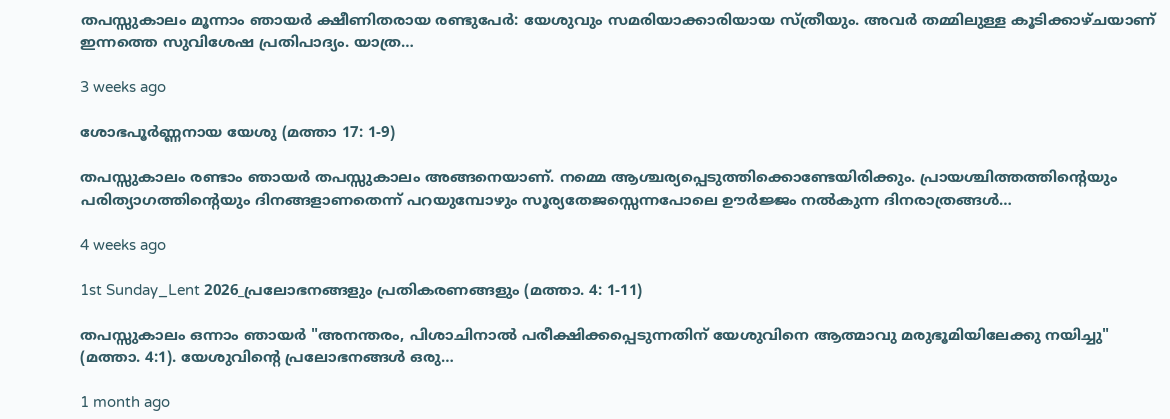തപസ്സുകാലം മൂന്നാം ഞായർ ക്ഷീണിതരായ രണ്ടുപേർ: യേശുവും സമരിയാക്കാരിയായ സ്ത്രീയും. അവർ തമ്മിലുള്ള കൂടിക്കാഴ്ചയാണ് ഇന്നത്തെ സുവിശേഷ പ്രതിപാദ്യം. യാത്ര…

3 weeks ago

ശോഭപൂർണ്ണനായ യേശു (മത്താ 17: 1-9)

തപസ്സുകാലം രണ്ടാം ഞായർ തപസ്സുകാലം അങ്ങനെയാണ്. നമ്മെ ആശ്ചര്യപ്പെടുത്തിക്കൊണ്ടേയിരിക്കും. പ്രായശ്ചിത്തത്തിന്റെയും പരിത്യാഗത്തിന്റെയും ദിനങ്ങളാണതെന്ന് പറയുമ്പോഴും സൂര്യതേജസ്സെന്നപോലെ ഊർജ്ജം നൽകുന്ന ദിനരാത്രങ്ങൾ…

4 weeks ago

1st Sunday_Lent 2026_പ്രലോഭനങ്ങളും പ്രതികരണങ്ങളും (മത്താ. 4: 1-11)

തപസ്സുകാലം ഒന്നാം ഞായർ "അനന്തരം, പിശാചിനാല്‍ പരീക്ഷിക്കപ്പെടുന്നതിന് യേശുവിനെ ആത്മാവു മരുഭൂമിയിലേക്കു നയിച്ചു" (മത്താ. 4:1). യേശുവിന്റെ പ്രലോഭനങ്ങൾ ഒരു…

1 month ago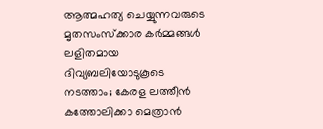ആത്മഹത്യ ചെയ്യുന്നവരുടെ മൃതസംസ്ക്കാര കർമ്മങ്ങൾ ലളിതമായ ദിവ്യബലിയോടുകൂടെ നടത്താം; കേരള ലത്തീൻ കത്തോലിക്കാ മെത്രാൻ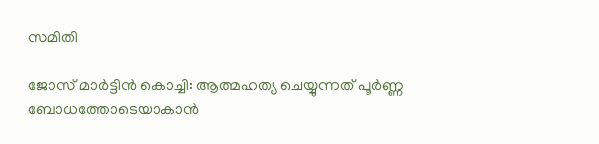സമിതി

ജോസ് മാർട്ടിൻ കൊച്ചി: ആത്മഹത്യ ചെയ്യുന്നത് പൂർണ്ണ ബോധത്തോടെയാകാൻ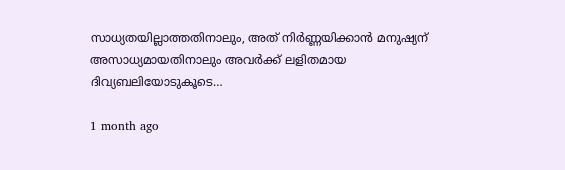സാധ്യതയില്ലാത്തതിനാലും, അത് നിർണ്ണയിക്കാൻ മനുഷ്യന് അസാധ്യമായതിനാലും അവർക്ക് ലളിതമായ ദിവ്യബലിയോടുകൂടെ…

1 month ago